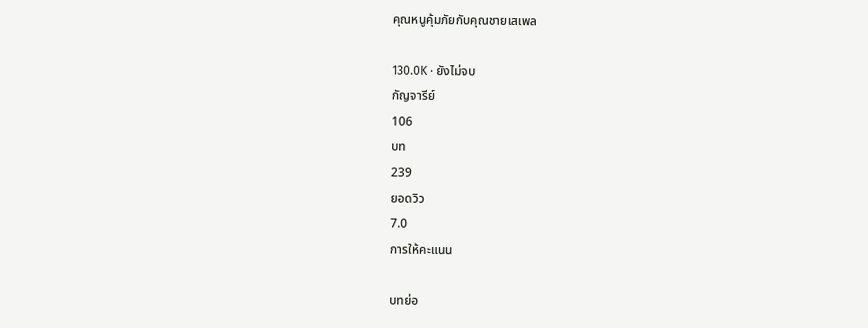คุณหนูคุ้มภัยกับคุณชายเสเพล

130.0K · ยังไม่จบ
กัญจารีย์
106
บท
239
ยอดวิว
7.0
การให้คะแนน

บทย่อ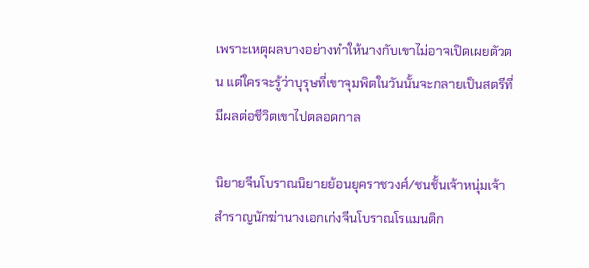เพราะเหตุผลบางอย่างทำให้นางกับเขาไม่อาจเปิดเผยตัวตน แต่ใครจะรู้ว่าบุรุษที่เขาจุมพิตในวันนั้นจะกลายเป็นสตรีที่มีผลต่อชีวิตเขาไปตลอดกาล

นิยายจีนโบราณนิยายย้อนยุคราชวงศ์/ชนชั้นเจ้าหนุ่มเจ้าสำราญนักฆ่านางเอกเก่งจีนโบราณโรแมนติก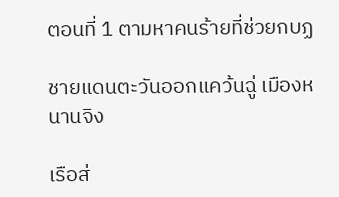ตอนที่ 1 ตามหาคนร้ายที่ช่วยกบฏ

ชายแดนตะวันออกแคว้นฉู่ เมืองหนานจิง

เรือส่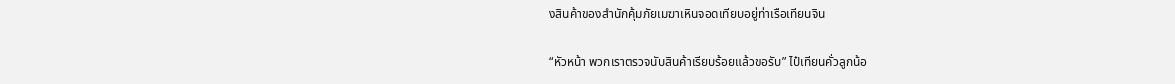งสินค้าของสำนักคุ้มภัยเมฆาเหินจอดเทียบอยู่ท่าเรือเทียนจิน

“หัวหน้า พวกเราตรวจนับสินค้าเรียบร้อยแล้วขอรับ” ไป๋เทียนคั่วลูกน้อ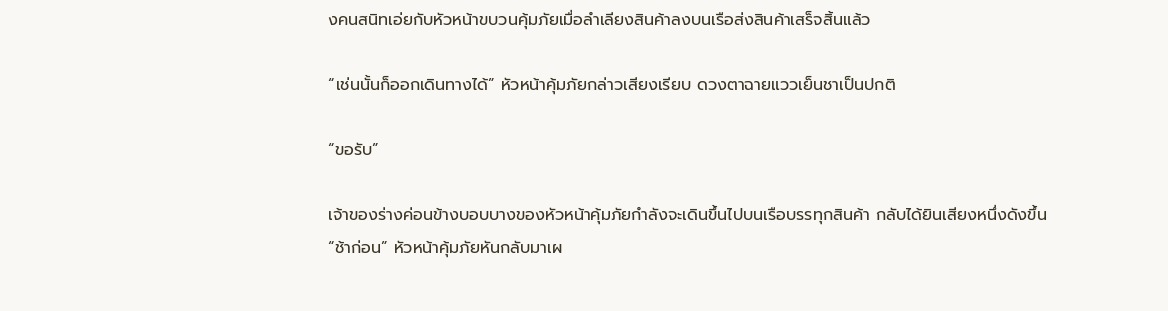งคนสนิทเอ่ยกับหัวหน้าขบวนคุ้มภัยเมื่อลำเลียงสินค้าลงบนเรือส่งสินค้าเสร็จสิ้นแล้ว

“เช่นนั้นก็ออกเดินทางได้” หัวหน้าคุ้มภัยกล่าวเสียงเรียบ ดวงตาฉายแววเย็นชาเป็นปกติ

“ขอรับ”

เจ้าของร่างค่อนข้างบอบบางของหัวหน้าคุ้มภัยกำลังจะเดินขึ้นไปบนเรือบรรทุกสินค้า กลับได้ยินเสียงหนึ่งดังขึ้น “ช้าก่อน” หัวหน้าคุ้มภัยหันกลับมาเผ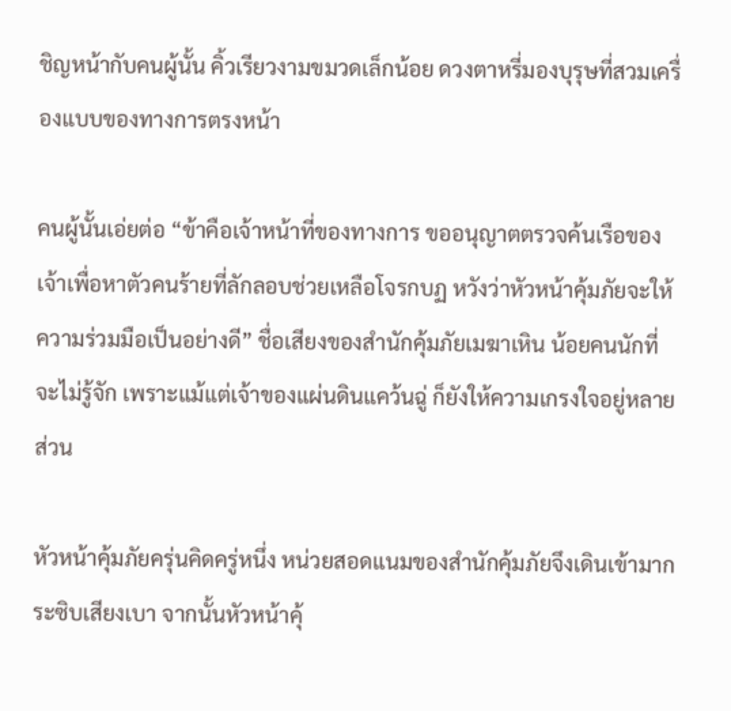ชิญหน้ากับคนผู้นั้น คิ้วเรียวงามขมวดเล็กน้อย ดวงตาหรี่มองบุรุษที่สวมเครื่องแบบของทางการตรงหน้า

คนผู้นั้นเอ่ยต่อ “ข้าคือเจ้าหน้าที่ของทางการ ขออนุญาตตรวจค้นเรือของเจ้าเพื่อหาตัวคนร้ายที่ลักลอบช่วยเหลือโจรกบฏ หวังว่าหัวหน้าคุ้มภัยจะให้ความร่วมมือเป็นอย่างดี” ชื่อเสียงของสำนักคุ้มภัยเมฆาเหิน น้อยคนนักที่จะไม่รู้จัก เพราะแม้แต่เจ้าของแผ่นดินแคว้นฉู่ ก็ยังให้ความเกรงใจอยู่หลายส่วน

หัวหน้าคุ้มภัยครุ่นคิดครู่หนึ่ง หน่วยสอดแนมของสำนักคุ้มภัยจึงเดินเข้ามากระซิบเสียงเบา จากนั้นหัวหน้าคุ้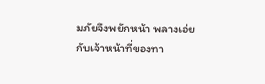มภัยจึงพยักหน้า พลางเอ่ยกับเจ้าหน้าที่ของทา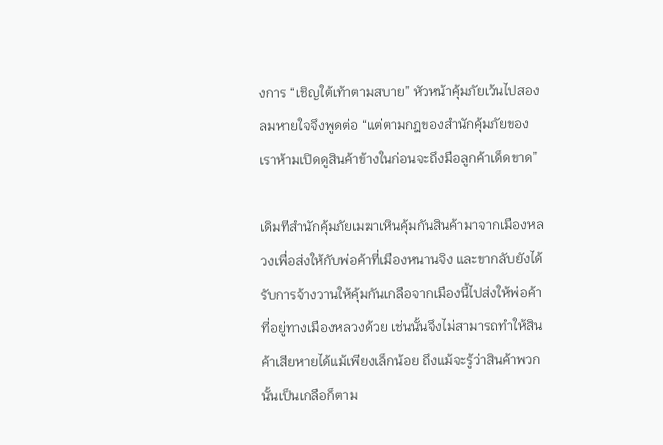งการ “เชิญใต้เท้าตามสบาย” หัวหน้าคุ้มภัยเว้นไปสองลมหายใจจึงพูดต่อ “แต่ตามกฎของสำนักคุ้มภัยของเราห้ามเปิดดูสินค้าข้างในก่อนจะถึงมือลูกค้าเด็ดขาด”

เดิมทีสำนักคุ้มภัยเมฆาเหินคุ้มกันสินค้ามาจากเมืองหลวงเพื่อส่งให้กับพ่อค้าที่เมืองหนานจิง และขากลับยังได้รับการจ้างวานให้คุ้มกันเกลือจากเมืองนี้ไปส่งให้พ่อค้าที่อยู่ทางเมืองหลวงด้วย เช่นนั้นจึงไม่สามารถทำให้สินค้าเสียหายได้แม้เพียงเล็กน้อย ถึงแม้จะรู้ว่าสินค้าพวกนั้นเป็นเกลือก็ตาม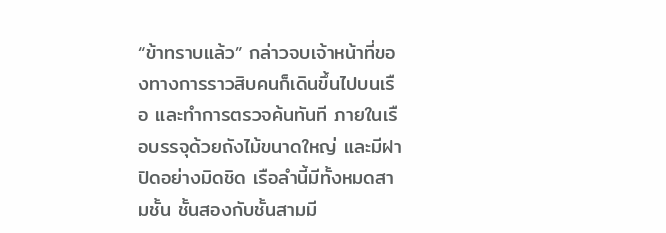“ข้าทราบแล้ว” กล่าวจบเจ้าหน้าที่ของทางการราวสิบคนก็เดินขึ้นไปบนเรือ และทำการตรวจค้นทันที ภายในเรือบรรจุด้วยถังไม้ขนาดใหญ่ และมีฝาปิดอย่างมิดชิด เรือลำนี้มีทั้งหมดสามชั้น ชั้นสองกับชั้นสามมี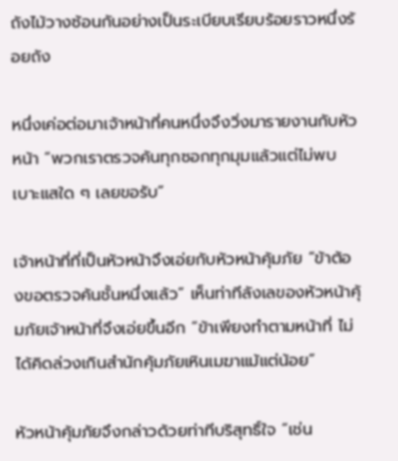ถังไม้วางซ้อนกันอย่างเป็นระเบียบเรียบร้อยราวหนึ่งร้อยถัง

หนึ่งเค่อต่อมาเจ้าหน้าที่คนหนึ่งจึงวิ่งมารายงานกับหัวหน้า “พวกเราตรวจค้นทุกซอกทุกมุมแล้วแต่ไม่พบเบาะแสใด ๆ เลยขอรับ”

เจ้าหน้าที่ที่เป็นหัวหน้าจึงเอ่ยกับหัวหน้าคุ้มภัย “ข้าต้องขอตรวจค้นชั้นหนึ่งแล้ว” เห็นท่าทีลังเลของหัวหน้าคุ้มภัยเจ้าหน้าที่จึงเอ่ยขึ้นอีก “ข้าเพียงทำตามหน้าที่ ไม่ได้คิดล่วงเกินสำนักคุ้มภัยเหินเมฆาแม้แต่น้อย”

หัวหน้าคุ้มภัยจึงกล่าวด้วยท่าทีบริสุทธิ์ใจ “เช่น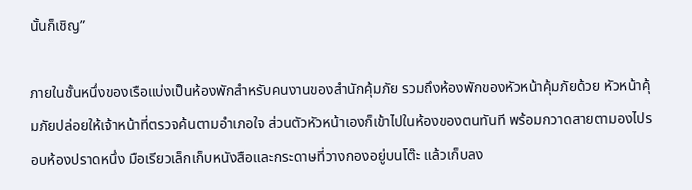นั้นก็เชิญ”

ภายในชั้นหนึ่งของเรือแบ่งเป็นห้องพักสำหรับคนงานของสำนักคุ้มภัย รวมถึงห้องพักของหัวหน้าคุ้มภัยด้วย หัวหน้าคุ้มภัยปล่อยให้เจ้าหน้าที่ตรวจค้นตามอำเภอใจ ส่วนตัวหัวหน้าเองก็เข้าไปในห้องของตนทันที พร้อมกวาดสายตามองไปรอบห้องปราดหนึ่ง มือเรียวเล็กเก็บหนังสือและกระดาษที่วางกองอยู่บนโต๊ะ แล้วเก็บลง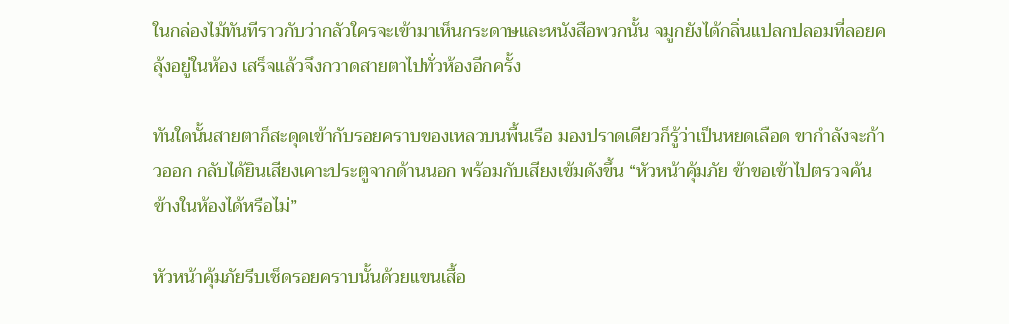ในกล่องไม้ทันทีราวกับว่ากลัวใครจะเข้ามาเห็นกระดาษและหนังสือพวกนั้น จมูกยังได้กลิ่นแปลกปลอมที่ลอยคลุ้งอยู่ในห้อง เสร็จแล้วจึงกวาดสายตาไปทั่วห้องอีกครั้ง

ทันใดนั้นสายตาก็สะดุดเข้ากับรอยคราบของเหลวบนพื้นเรือ มองปราดเดียวก็รู้ว่าเป็นหยดเลือด ขากำลังจะก้าวออก กลับได้ยินเสียงเคาะประตูจากด้านนอก พร้อมกับเสียงเข้มดังขึ้น “หัวหน้าคุ้มภัย ข้าขอเข้าไปตรวจค้นข้างในห้องได้หรือไม่”

หัวหน้าคุ้มภัยรีบเช็ดรอยคราบนั้นด้วยแขนเสื้อ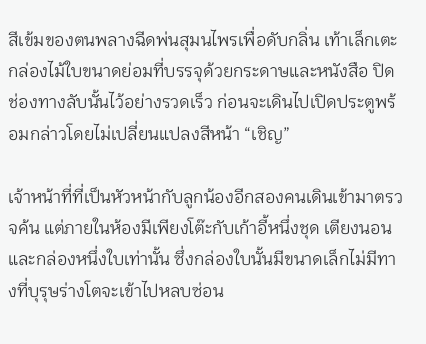สีเข้มของตนพลางฉีดพ่นสุมนไพรเพื่อดับกลิ่น เท้าเล็กเตะกล่องไม้ใบขนาดย่อมที่บรรจุด้วยกระดาษและหนังสือ ปิดช่องทางลับนั้นไว้อย่างรวดเร็ว ก่อนจะเดินไปเปิดประตูพร้อมกล่าวโดยไม่เปลี่ยนแปลงสีหน้า “เชิญ”

เจ้าหน้าที่ที่เป็นหัวหน้ากับลูกน้องอีกสองคนเดินเข้ามาตรวจค้น แต่ภายในห้องมีเพียงโต๊ะกับเก้าอี้หนึ่งชุด เตียงนอนและกล่องหนึ่งใบเท่านั้น ซึ่งกล่องใบนั้นมีขนาดเล็กไม่มีทางที่บุรุษร่างโตจะเข้าไปหลบซ่อน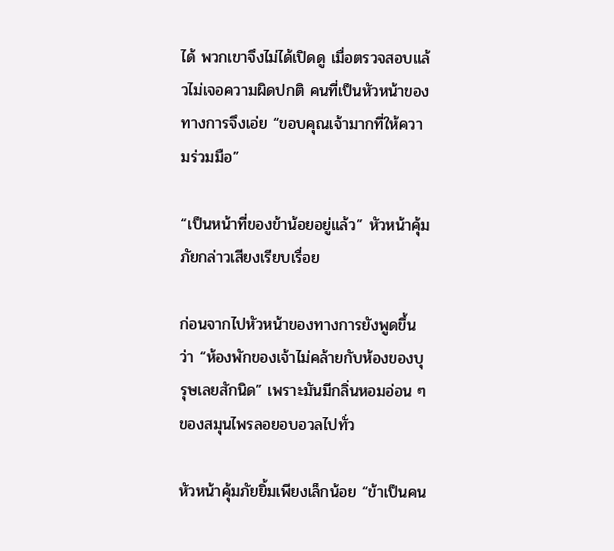ได้ พวกเขาจึงไม่ได้เปิดดู เมื่อตรวจสอบแล้วไม่เจอความผิดปกติ คนที่เป็นหัวหน้าของทางการจึงเอ่ย “ขอบคุณเจ้ามากที่ให้ความร่วมมือ”

“เป็นหน้าที่ของข้าน้อยอยู่แล้ว” หัวหน้าคุ้มภัยกล่าวเสียงเรียบเรื่อย

ก่อนจากไปหัวหน้าของทางการยังพูดขึ้นว่า “ห้องพักของเจ้าไม่คล้ายกับห้องของบุรุษเลยสักนิด” เพราะมันมีกลิ่นหอมอ่อน ๆ ของสมุนไพรลอยอบอวลไปทั่ว

หัวหน้าคุ้มภัยยิ้มเพียงเล็กน้อย “ข้าเป็นคน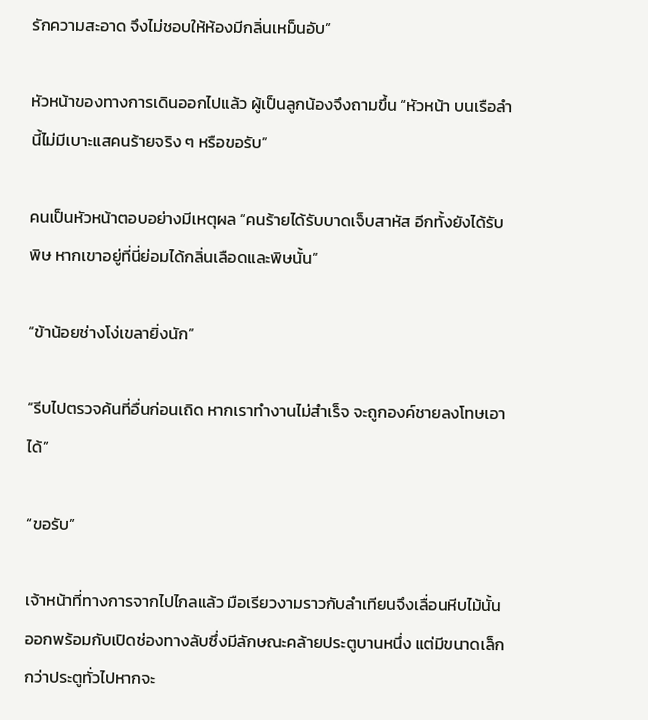รักความสะอาด จึงไม่ชอบให้ห้องมีกลิ่นเหม็นอับ”

หัวหน้าของทางการเดินออกไปแล้ว ผู้เป็นลูกน้องจึงถามขึ้น “หัวหน้า บนเรือลำนี้ไม่มีเบาะแสคนร้ายจริง ๆ หรือขอรับ”

คนเป็นหัวหน้าตอบอย่างมีเหตุผล “คนร้ายได้รับบาดเจ็บสาหัส อีกทั้งยังได้รับพิษ หากเขาอยู่ที่นี่ย่อมได้กลิ่นเลือดและพิษนั้น”

“ข้าน้อยช่างโง่เขลายิ่งนัก”

“รีบไปตรวจค้นที่อื่นก่อนเถิด หากเราทำงานไม่สำเร็จ จะถูกองค์ชายลงโทษเอาได้”

“ขอรับ”

เจ้าหน้าที่ทางการจากไปไกลแล้ว มือเรียวงามราวกับลำเทียนจึงเลื่อนหีบไม้นั้นออกพร้อมกับเปิดช่องทางลับซึ่งมีลักษณะคล้ายประตูบานหนึ่ง แต่มีขนาดเล็กกว่าประตูทั่วไปหากจะ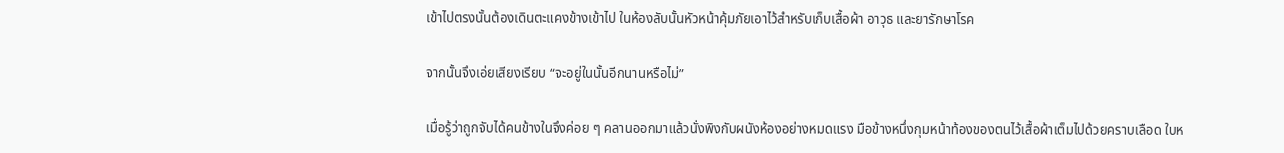เข้าไปตรงนั้นต้องเดินตะแคงข้างเข้าไป ในห้องลับนั้นหัวหน้าคุ้มภัยเอาไว้สำหรับเก็บเสื้อผ้า อาวุธ และยารักษาโรค

จากนั้นจึงเอ่ยเสียงเรียบ “จะอยู่ในนั้นอีกนานหรือไม่”

เมื่อรู้ว่าถูกจับได้คนข้างในจึงค่อย ๆ คลานออกมาแล้วนั่งพิงกับผนังห้องอย่างหมดแรง มือข้างหนึ่งกุมหน้าท้องของตนไว้เสื้อผ้าเต็มไปด้วยคราบเลือด ใบห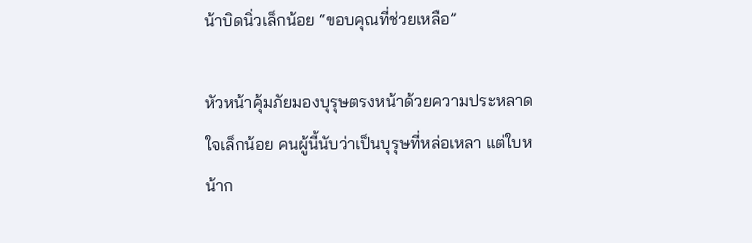น้าบิดนิ่วเล็กน้อย “ขอบคุณที่ช่วยเหลือ”

หัวหน้าคุ้มภัยมองบุรุษตรงหน้าด้วยความประหลาดใจเล็กน้อย คนผู้นี้นับว่าเป็นบุรุษที่หล่อเหลา แต่ใบหน้าก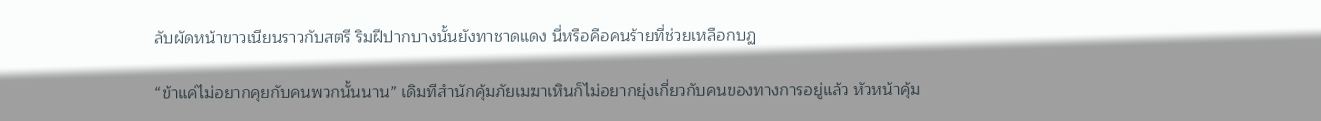ลับผัดหน้าขาวเนียนราวกับสตรี ริมฝีปากบางนั้นยังทาชาดแดง นี่หรือคือคนร้ายที่ช่วยเหลือกบฏ

“ข้าแค่ไม่อยากคุยกับคนพวกนั้นนาน” เดิมทีสำนักคุ้มภัยเมฆาเหินก็ไม่อยากยุ่งเกี่ยวกับคนของทางการอยู่แล้ว หัวหน้าคุ้ม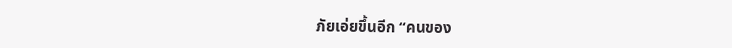ภัยเอ่ยขึ้นอีก “คนของ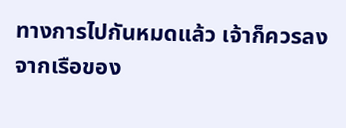ทางการไปกันหมดแล้ว เจ้าก็ควรลงจากเรือของ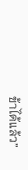ข้าได้แล้ว”